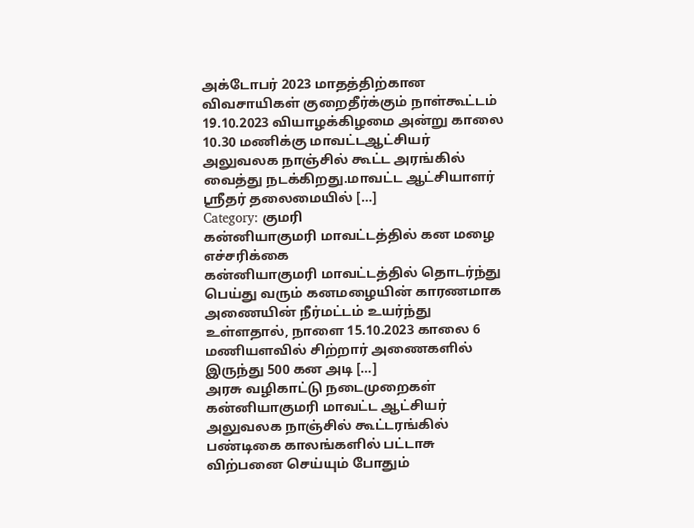அக்டோபர் 2023 மாதத்திற்கான விவசாயிகள் குறைதீர்க்கும் நாள்கூட்டம் 19.10.2023 வியாழக்கிழமை அன்று காலை 10.30 மணிக்கு மாவட்டஆட்சியர் அலுவலக நாஞ்சில் கூட்ட அரங்கில் வைத்து நடக்கிறது.மாவட்ட ஆட்சியாளர் ஸ்ரீதர் தலைமையில் […]
Category: குமரி
கன்னியாகுமரி மாவட்டத்தில் கன மழை எச்சரிக்கை
கன்னியாகுமரி மாவட்டத்தில் தொடர்ந்து பெய்து வரும் கனமழையின் காரணமாக அணையின் நீர்மட்டம் உயர்ந்து உள்ளதால், நாளை 15.10.2023 காலை 6 மணியளவில் சிற்றார் அணைகளில் இருந்து 500 கன அடி […]
அரசு வழிகாட்டு நடைமுறைகள்
கன்னியாகுமரி மாவட்ட ஆட்சியர் அலுவலக நாஞ்சில் கூட்டரங்கில் பண்டிகை காலங்களில் பட்டாசு விற்பனை செய்யும் போதும்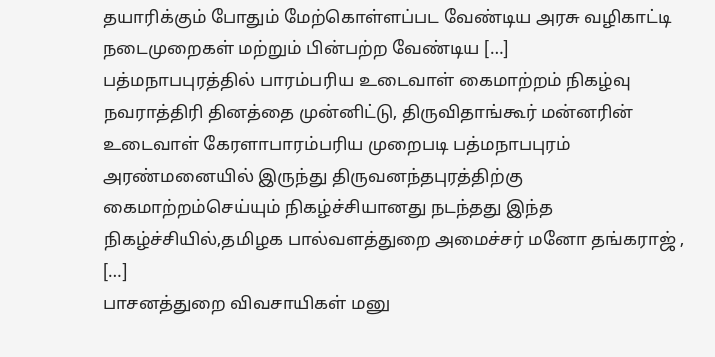தயாரிக்கும் போதும் மேற்கொள்ளப்பட வேண்டிய அரசு வழிகாட்டி நடைமுறைகள் மற்றும் பின்பற்ற வேண்டிய […]
பத்மநாபபுரத்தில் பாரம்பரிய உடைவாள் கைமாற்றம் நிகழ்வு
நவராத்திரி தினத்தை முன்னிட்டு, திருவிதாங்கூர் மன்னரின் உடைவாள் கேரளாபாரம்பரிய முறைபடி பத்மநாபபுரம் அரண்மனையில் இருந்து திருவனந்தபுரத்திற்கு கைமாற்றம்செய்யும் நிகழ்ச்சியானது நடந்தது இந்த நிகழ்ச்சியில்,தமிழக பால்வளத்துறை அமைச்சர் மனோ தங்கராஜ் , […]
பாசனத்துறை விவசாயிகள் மனு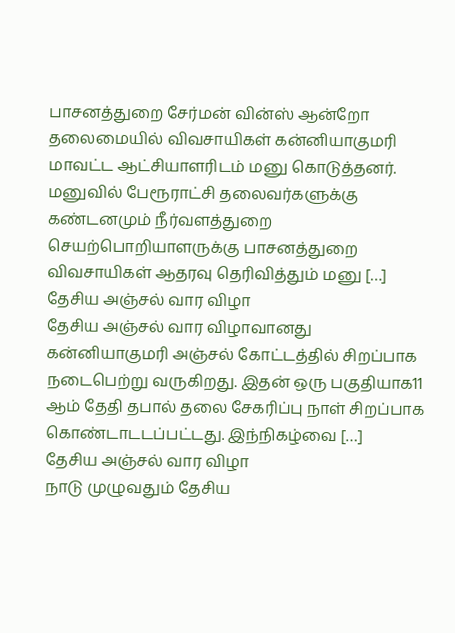பாசனத்துறை சேர்மன் வின்ஸ் ஆன்றோ தலைமையில் விவசாயிகள் கன்னியாகுமரி மாவட்ட ஆட்சியாளரிடம் மனு கொடுத்தனர். மனுவில் பேரூராட்சி தலைவர்களுக்கு கண்டனமும் நீர்வளத்துறை செயற்பொறியாளருக்கு பாசனத்துறை விவசாயிகள் ஆதரவு தெரிவித்தும் மனு […]
தேசிய அஞ்சல் வார விழா
தேசிய அஞ்சல் வார விழாவானது கன்னியாகுமரி அஞ்சல் கோட்டத்தில் சிறப்பாக நடைபெற்று வருகிறது. இதன் ஒரு பகுதியாக11 ஆம் தேதி தபால் தலை சேகரிப்பு நாள் சிறப்பாக கொண்டாடடப்பட்டது. இந்நிகழ்வை […]
தேசிய அஞ்சல் வார விழா
நாடு முழுவதும் தேசிய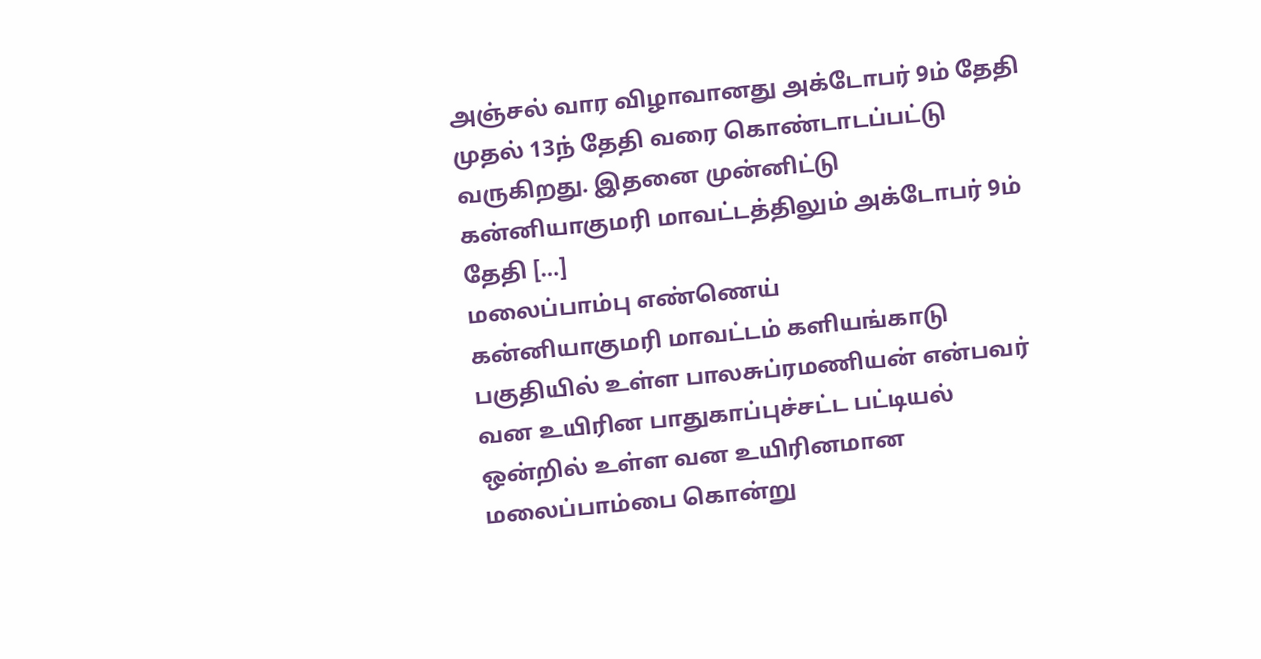அஞ்சல் வார விழாவானது அக்டோபர் 9ம் தேதி முதல் 13ந் தேதி வரை கொண்டாடப்பட்டு வருகிறது. இதனை முன்னிட்டு கன்னியாகுமரி மாவட்டத்திலும் அக்டோபர் 9ம் தேதி […]
மலைப்பாம்பு எண்ணெய்
கன்னியாகுமரி மாவட்டம் களியங்காடு பகுதியில் உள்ள பாலசுப்ரமணியன் என்பவர் வன உயிரின பாதுகாப்புச்சட்ட பட்டியல் ஒன்றில் உள்ள வன உயிரினமான மலைப்பாம்பை கொன்று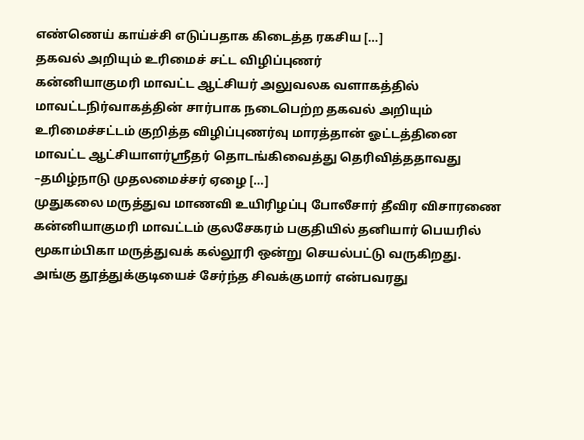எண்ணெய் காய்ச்சி எடுப்பதாக கிடைத்த ரகசிய […]
தகவல் அறியும் உரிமைச் சட்ட விழிப்புணர்
கன்னியாகுமரி மாவட்ட ஆட்சியர் அலுவலக வளாகத்தில் மாவட்டநிர்வாகத்தின் சார்பாக நடைபெற்ற தகவல் அறியும் உரிமைச்சட்டம் குறித்த விழிப்புணர்வு மாரத்தான் ஓட்டத்தினை மாவட்ட ஆட்சியாளர்ஸ்ரீதர் தொடங்கிவைத்து தெரிவித்ததாவது –தமிழ்நாடு முதலமைச்சர் ஏழை […]
முதுகலை மருத்துவ மாணவி உயிரிழப்பு போலீசார் தீவிர விசாரணை
கன்னியாகுமரி மாவட்டம் குலசேகரம் பகுதியில் தனியார் பெயரில் மூகாம்பிகா மருத்துவக் கல்லூரி ஒன்று செயல்பட்டு வருகிறது. அங்கு தூத்துக்குடியைச் சேர்ந்த சிவக்குமார் என்பவரது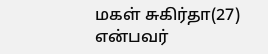மகள் சுகிர்தா(27) என்பவர்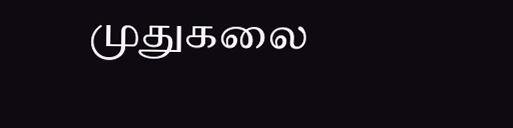முதுகலை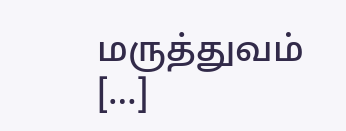மருத்துவம் […]